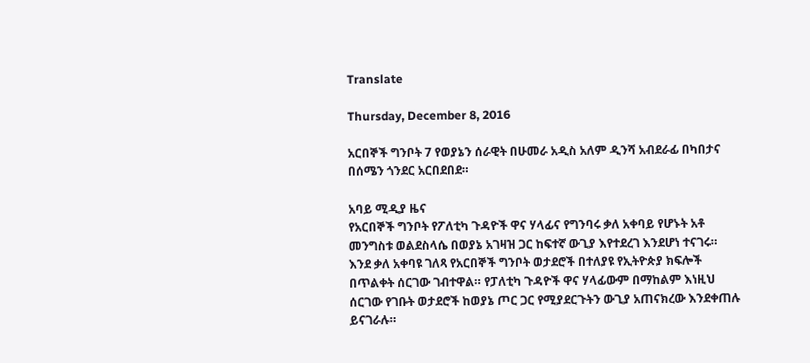Translate

Thursday, December 8, 2016

አርበኞች ግንቦት 7 የወያኔን ሰራዊት በሁመራ አዲስ አለም ዲንሻ አብደራፊ በካበታና በሰሜን ጎንደር አርበደበደ።

አባይ ሚዲያ ዜና
የአርበኞች ግንቦት የፖለቲካ ጉዳዮች ዋና ሃላፊና የግንባሩ ቃለ አቀባይ የሆኑት አቶ መንግስቱ ወልደስላሴ በወያኔ አገዛዝ ጋር ከፍተኛ ውጊያ እየተደረገ እንደሆነ ተናገሩ። እንደ ቃለ አቀባዩ ገለጻ የአርበኞች ግንቦት ወታደሮች በተለያዩ የኢትዮጵያ ክፍሎች በጥልቀት ሰርገው ገብተዋል። የፓለቲካ ጉዳዮች ዋና ሃላፊውም በማከልም እነዚህ ሰርገው የገቡት ወታደሮች ከወያኔ ጦር ጋር የሚያደርጉትን ውጊያ አጠናክረው እንደቀጠሉ ይናገራሉ።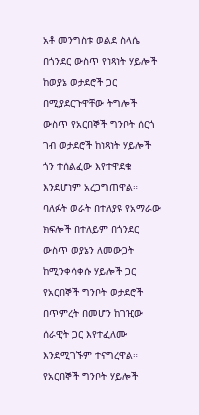አቶ መንግስቱ ወልደ ስላሴ በጎንደር ውስጥ የነጻነት ሃይሎች ከወያኔ ወታደሮች ጋር በሚያደርጉዋቸው ትግሎች ውስጥ የአርበኞች ግንቦት ሰርጎ ገብ ወታደሮች ከነጻነት ሃይሎች ጎን ተሰልፈው እየተዋደቁ እንደሆነም አረጋግጠዋል። ባለፉት ወራት በተለያዩ የአማራው ክፍሎች በተለይም በጎንደር ውስጥ ወያኔን ለመውጋት ከሚንቀሳቀሱ ሃይሎች ጋር የአርበኞች ግንቦት ወታደሮች በጥምረት በመሆን ከገዢው ሰራዊት ጋር እየተፈለሙ እንደሚገኙም ተናግረዋል።
የአርበኞች ግንቦት ሃይሎች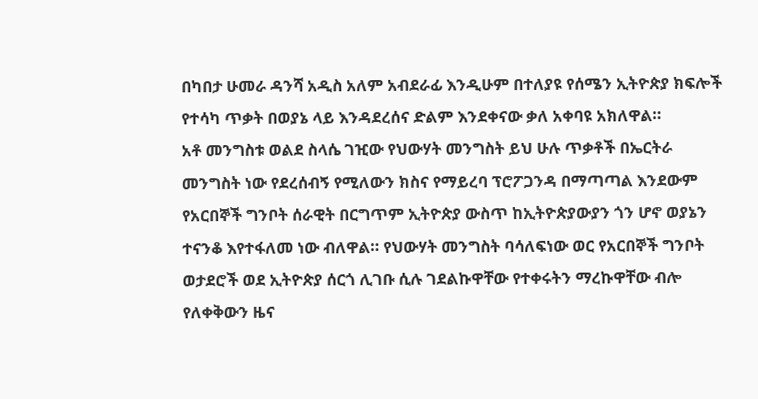በካበታ ሁመራ ዳንሻ አዲስ አለም አብደራፊ እንዲሁም በተለያዩ የሰሜን ኢትዮጵያ ክፍሎች የተሳካ ጥቃት በወያኔ ላይ እንዳደረሰና ድልም እንደቀናው ቃለ አቀባዩ አክለዋል።
አቶ መንግስቱ ወልደ ስላሴ ገዢው የህውሃት መንግስት ይህ ሁሉ ጥቃቶች በኤርትራ መንግስት ነው የደረሰብኝ የሚለውን ክስና የማይረባ ፕሮፖጋንዳ በማጣጣል እንደውም የአርበኞች ግንቦት ሰራዊት በርግጥም ኢትዮጵያ ውስጥ ከኢትዮጵያውያን ጎን ሆኖ ወያኔን ተናንቆ እየተፋለመ ነው ብለዋል። የህውሃት መንግስት ባሳለፍነው ወር የአርበኞች ግንቦት ወታደሮች ወደ ኢትዮጵያ ሰርጎ ሊገቡ ሲሉ ገደልኩዋቸው የተቀሩትን ማረኩዋቸው ብሎ የለቀቅውን ዜና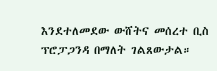እንደተለመደው ውሸትና መሰረተ ቢስ ፕሮፓጋንዳ በማለት ገልጸውታል።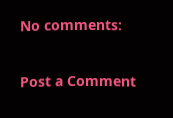No comments:

Post a Comment